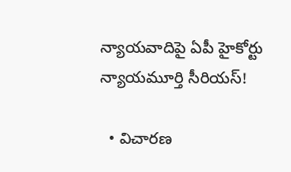న్యాయవాదిపై ఏపీ హైకోర్టు న్యాయమూర్తి సీరియస్!

  • విచారణ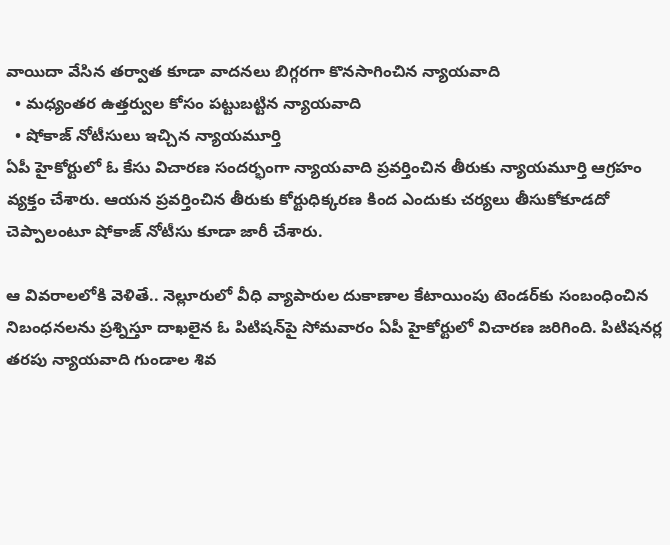వాయిదా వేసిన తర్వాత కూడా వాదనలు బిగ్గరగా కొనసాగించిన న్యాయవాది
  • మధ్యంతర ఉత్తర్వుల కోసం పట్టుబట్టిన న్యాయవాది
  • షోకాజ్ నోటీసులు ఇచ్చిన న్యాయమూర్తి
ఏపీ హైకోర్టులో ఓ కేసు విచారణ సందర్భంగా న్యాయవాది ప్రవర్తించిన తీరుకు న్యాయమూర్తి ఆగ్రహం వ్యక్తం చేశారు. ఆయన ప్రవర్తించిన తీరుకు కోర్టుధిక్కరణ కింద ఎందుకు చర్యలు తీసుకోకూడదో చెప్పాలంటూ షోకాజ్ నోటీసు కూడా జారీ చేశారు.

ఆ వివరాలలోకి వెళితే.. నెల్లూరులో వీధి వ్యాపారుల దుకాణాల కేటాయింపు టెండర్‌కు సంబంధించిన నిబంధనలను ప్రశ్నిస్తూ దాఖలైన ఓ పిటిషన్‌పై సోమవారం ఏపీ హైకోర్టులో విచారణ జరిగింది. పిటిషనర్ల తరపు న్యాయవాది గుండాల శివ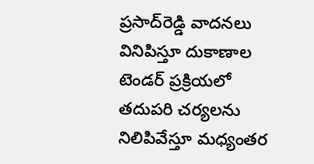ప్రసాద్‌రెడ్డి వాదనలు వినిపిస్తూ దుకాణాల టెండర్ ప్రక్రియలో తదుపరి చర్యలను నిలిపివేస్తూ మధ్యంతర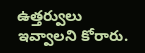ఉత్తర్వులు ఇవ్వాలని కోరారు.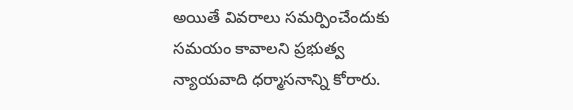అయితే వివరాలు సమర్పించేందుకు సమయం కావాలని ప్రభుత్వ న్యాయవాది ధర్మాసనాన్ని కోరారు.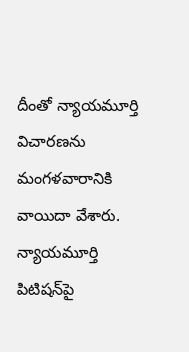దీంతో న్యాయమూర్తి విచారణను మంగళవారానికి వాయిదా వేశారు. న్యాయమూర్తి పిటిషన్‌పై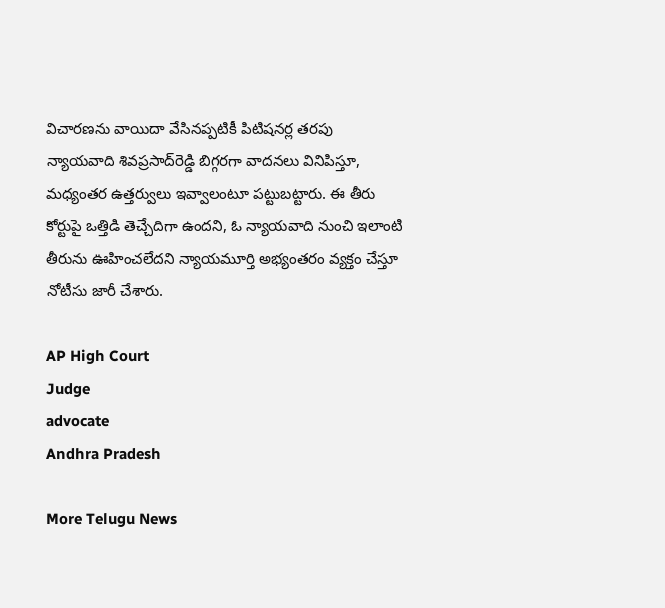విచారణను వాయిదా వేసినప్పటికీ పిటిషనర్ల తరపు న్యాయవాది శివప్రసాద్‌రెడ్డి బిగ్గరగా వాదనలు వినిపిస్తూ, మధ్యంతర ఉత్తర్వులు ఇవ్వాలంటూ పట్టుబట్టారు. ఈ తీరు కోర్టుపై ఒత్తిడి తెచ్చేదిగా ఉందని, ఓ న్యాయవాది నుంచి ఇలాంటి తీరును ఊహించలేదని న్యాయమూర్తి అభ్యంతరం వ్యక్తం చేస్తూ నోటీసు జారీ చేశారు.

AP High Court
Judge
advocate
Andhra Pradesh

More Telugu News